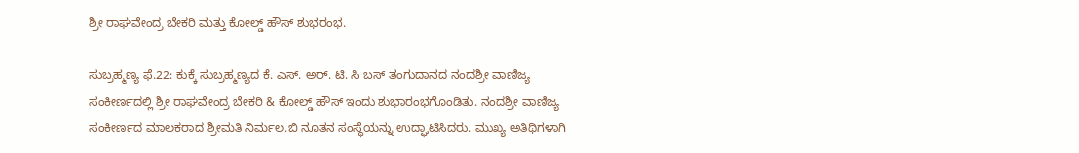ಶ್ರೀ ರಾಘವೇಂದ್ರ ಬೇಕರಿ ಮತ್ತು ಕೋಲ್ಡ್ ಹೌಸ್ ಶುಭರಂಭ.

ಸುಬ್ರಹ್ಮಣ್ಯ ಫೆ.22: ಕುಕ್ಕೆ ಸುಬ್ರಹ್ಮಣ್ಯದ ಕೆ. ಎಸ್. ಅರ್. ಟಿ. ಸಿ ಬಸ್ ತಂಗುದಾನದ ನಂದಶ್ರೀ ವಾಣಿಜ್ಯ ಸಂಕೀರ್ಣದಲ್ಲಿ ಶ್ರೀ ರಾಘವೇಂದ್ರ ಬೇಕರಿ & ಕೋಲ್ಡ್ ಹೌಸ್ ಇಂದು ಶುಭಾರಂಭಗೊಂಡಿತು. ನಂದಶ್ರೀ ವಾಣಿಜ್ಯ ಸಂಕೀರ್ಣದ ಮಾಲಕರಾದ ಶ್ರೀಮತಿ ನಿರ್ಮಲ.ಬಿ ನೂತನ ಸಂಸ್ಥೆಯನ್ನು ಉದ್ಘಾಟಿಸಿದರು. ಮುಖ್ಯ ಅತಿಥಿಗಳಾಗಿ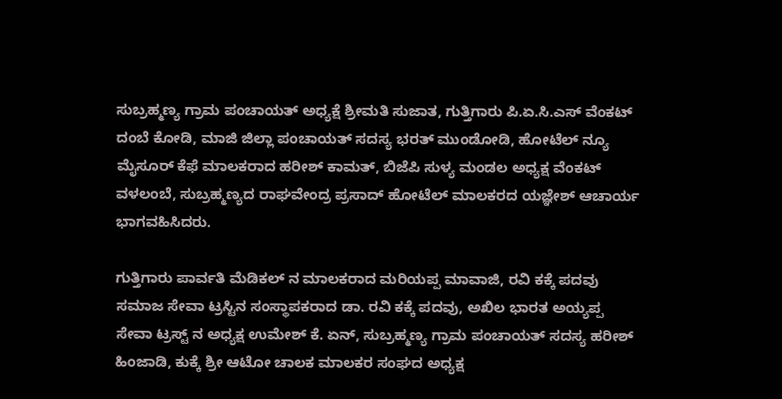ಸುಬ್ರಹ್ಮಣ್ಯ ಗ್ರಾಮ ಪಂಚಾಯತ್ ಅಧ್ಯಕ್ಷೆ ಶ್ರೀಮತಿ ಸುಜಾತ, ಗುತ್ತಿಗಾರು ಪಿ.ಏ.ಸಿ.ಎಸ್ ವೆಂಕಟ್ ದಂಬೆ ಕೋಡಿ, ಮಾಜಿ ಜಿಲ್ಲಾ ಪಂಚಾಯತ್ ಸದಸ್ಯ ಭರತ್ ಮುಂಡೋಡಿ, ಹೋಟೆಲ್ ನ್ಯೂ ಮೈಸೂರ್ ಕೆಫೆ ಮಾಲಕರಾದ ಹರೀಶ್ ಕಾಮತ್, ಬಿಜೆಪಿ ಸುಳ್ಯ ಮಂಡಲ ಅಧ್ಯಕ್ಷ ವೆಂಕಟ್ ವಳಲಂಬೆ, ಸುಬ್ರಹ್ಮಣ್ಯದ ರಾಘವೇಂದ್ರ ಪ್ರಸಾದ್ ಹೋಟೆಲ್ ಮಾಲಕರದ ಯಜ್ಞೇಶ್ ಆಚಾರ್ಯ ಭಾಗವಹಿಸಿದರು.

ಗುತ್ತಿಗಾರು ಪಾರ್ವತಿ ಮೆಡಿಕಲ್ ನ ಮಾಲಕರಾದ ಮರಿಯಪ್ಪ ಮಾವಾಜಿ, ರವಿ ಕಕ್ಕೆ ಪದವು ಸಮಾಜ ಸೇವಾ ಟ್ರಸ್ಟಿನ ಸಂಸ್ಥಾಪಕರಾದ ಡಾ. ರವಿ ಕಕ್ಕೆ ಪದವು, ಅಖಿಲ ಭಾರತ ಅಯ್ಯಪ್ಪ ಸೇವಾ ಟ್ರಸ್ಟ್ ನ ಅಧ್ಯಕ್ಷ ಉಮೇಶ್ ಕೆ. ಏನ್, ಸುಬ್ರಹ್ಮಣ್ಯ ಗ್ರಾಮ ಪಂಚಾಯತ್ ಸದಸ್ಯ ಹರೀಶ್ ಹಿಂಜಾಡಿ, ಕುಕ್ಕೆ ಶ್ರೀ ಆಟೋ ಚಾಲಕ ಮಾಲಕರ ಸಂಘದ ಅಧ್ಯಕ್ಷ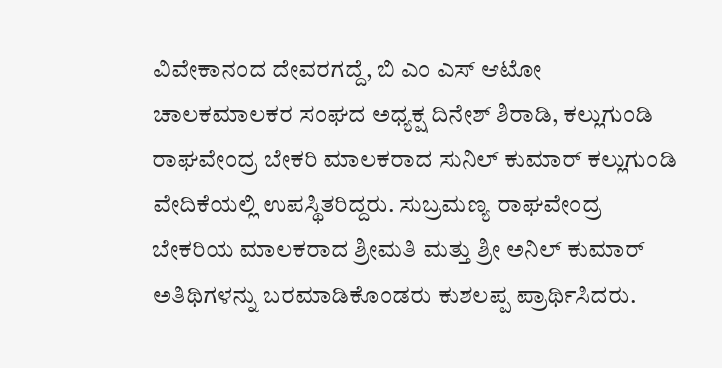ವಿವೇಕಾನಂದ ದೇವರಗದ್ದೆ, ಬಿ ಎಂ ಎಸ್ ಆಟೋ ಚಾಲಕಮಾಲಕರ ಸಂಘದ ಅಧ್ಯಕ್ಷ ದಿನೇಶ್ ಶಿರಾಡಿ, ಕಲ್ಲುಗುಂಡಿ ರಾಘವೇಂದ್ರ ಬೇಕರಿ ಮಾಲಕರಾದ ಸುನಿಲ್ ಕುಮಾರ್ ಕಲ್ಲುಗುಂಡಿ ವೇದಿಕೆಯಲ್ಲಿ ಉಪಸ್ಥಿತರಿದ್ದರು. ಸುಬ್ರಮಣ್ಯ ರಾಘವೇಂದ್ರ ಬೇಕರಿಯ ಮಾಲಕರಾದ ಶ್ರೀಮತಿ ಮತ್ತು ಶ್ರೀ ಅನಿಲ್ ಕುಮಾರ್ ಅತಿಥಿಗಳನ್ನು ಬರಮಾಡಿಕೊಂಡರು ಕುಶಲಪ್ಪ ಪ್ರಾರ್ಥಿಸಿದರು.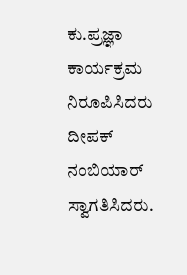ಕು.ಪ್ರಜ್ಞಾ ಕಾರ್ಯಕ್ರಮ ನಿರೂಪಿಸಿದರು ದೀಪಕ್ ನಂಬಿಯಾರ್ ಸ್ವಾಗತಿಸಿದರು.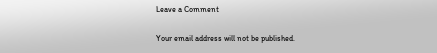Leave a Comment

Your email address will not be published.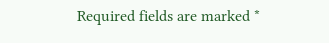Required fields are marked *